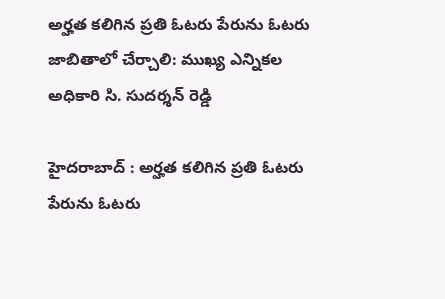అర్హత కలిగిన ప్రతి ఓటరు పేరును ఓటరు జాబితాలో చేర్చాలి: ముఖ్య ఎన్నికల అధికారి సి. సుదర్శన్ రెడ్డి

హైదరాబాద్ : అర్హత కలిగిన ప్రతి ఓటరు పేరును ఓటరు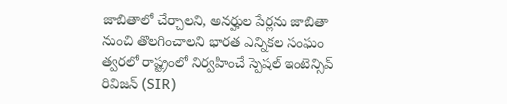జాబితాలో చేర్చాలని, అనర్హుల పేర్లను జాబితా నుంచి తొలగించాలని భారత ఎన్నికల సంఘం త్వరలో రాష్ట్రంలో నిర్వహించే స్పెషల్ ఇంటెన్సివ్ రివిజన్ (SIR)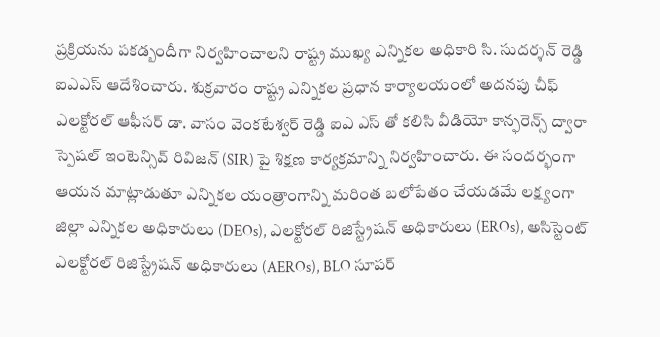ప్రక్రియను పకడ్బందీగా నిర్వహించాలని రాష్ట్ర ముఖ్య ఎన్నికల అధికారి సి. సుదర్శన్ రెడ్డి ఐఎఎస్ ఆదేశించారు. శుక్రవారం రాష్ట్ర ఎన్నికల ప్రధాన కార్యాలయంలో అదనపు చీఫ్ ఎలక్టోరల్ ఆఫీసర్ డా. వాసం వెంకటేశ్వర్ రెడ్డి ఐఎ ఎస్ తో కలిసి వీడియో కాన్ఫరెన్స్ ద్వారా స్పెషల్ ఇంటెన్సివ్ రివిజన్ (SIR) పై శిక్షణ కార్యక్రమాన్ని నిర్వహించారు. ఈ సందర్భంగా ఆయన మాట్లాడుతూ ఎన్నికల యంత్రాంగాన్ని మరింత బలోపేతం చేయడమే లక్ష్యంగా జిల్లా ఎన్నికల అధికారులు (DEOs), ఎలక్టోరల్ రిజిస్ట్రేషన్ అధికారులు (EROs), అసిస్టెంట్ ఎలక్టోరల్ రిజిస్ట్రేషన్ అధికారులు (AEROs), BLO సూపర్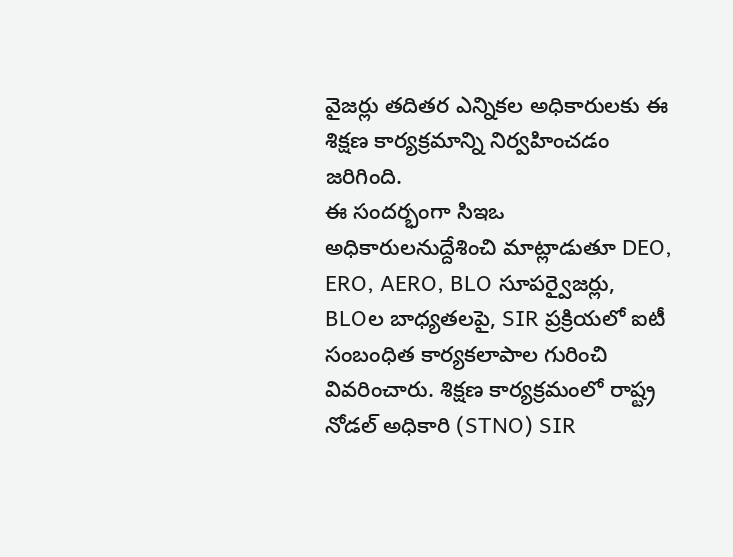వైజర్లు తదితర ఎన్నికల అధికారులకు ఈ శిక్షణ కార్యక్రమాన్ని నిర్వహించడం జరిగింది.
ఈ సందర్భంగా సిఇఒ అధికారులనుద్దేశించి మాట్లాడుతూ DEO, ERO, AERO, BLO సూపర్వైజర్లు, BLOల బాధ్యతలపై, SIR ప్రక్రియలో ఐటీ సంబంధిత కార్యకలాపాల గురించి వివరించారు. శిక్షణ కార్యక్రమంలో రాష్ట్ర నోడల్ అధికారి (STNO) SIR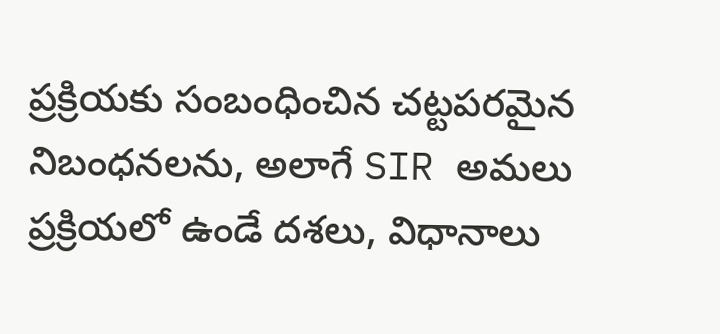ప్రక్రియకు సంబంధించిన చట్టపరమైన నిబంధనలను, అలాగే SIR అమలు ప్రక్రియలో ఉండే దశలు, విధానాలు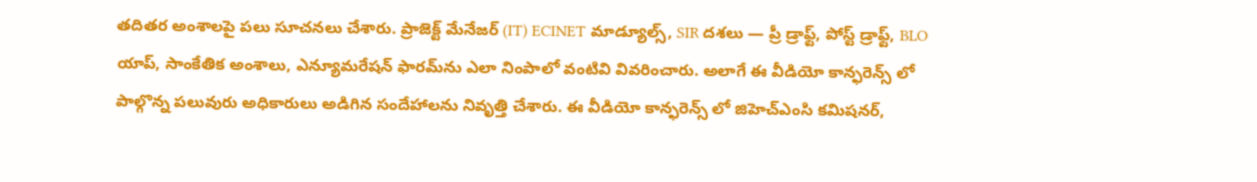తదితర అంశాలపై పలు సూచనలు చేశారు. ప్రాజెక్ట్ మేనేజర్ (IT) ECINET మాడ్యూల్స్, SIR దశలు — ప్రీ డ్రాఫ్ట్, పోస్ట్ డ్రాఫ్ట్, BLO యాప్, సాంకేతిక అంశాలు, ఎన్యూమరేషన్ ఫారమ్‌ను ఎలా నింపాలో వంటివి వివరించారు. అలాగే ఈ వీడియో కాన్ఫరెన్స్ లో పాల్గొన్న పలువురు అధికారులు అడిగిన సందేహాలను నివృత్తి చేశారు. ఈ వీడియో కాన్ఫరెన్స్ లో జిహెచ్ఎంసి కమిషనర్,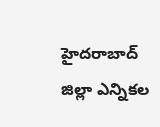హైదరాబాద్ జిల్లా ఎన్నికల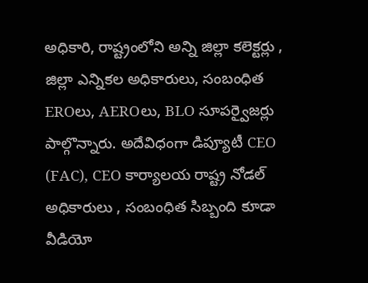అధికారి, రాష్ట్రంలోని అన్ని జిల్లా కలెక్టర్లు , జిల్లా ఎన్నికల అధికారులు, సంబంధిత EROలు, AEROలు, BLO సూపర్వైజర్లు పాల్గొన్నారు. అదేవిధంగా డిప్యూటీ CEO (FAC), CEO కార్యాలయ రాష్ట్ర నోడల్ అధికారులు , సంబంధిత సిబ్బంది కూడా వీడియో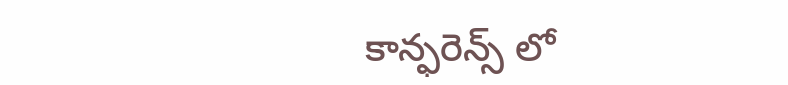కాన్ఫరెన్స్ లో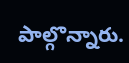పాల్గొన్నారు.